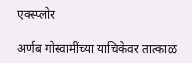एक्स्प्लोर

अर्णब गोस्वामींच्या याचिकेवर तात्काळ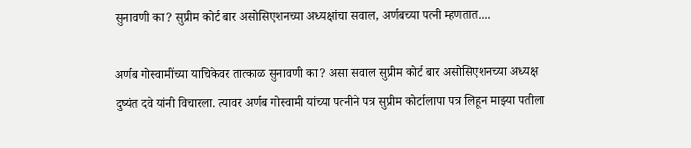सुनावणी का? सुप्रीम कोर्ट बार असोसिएशनच्या अध्यक्षांचा सवाल, अर्णबच्या पत्नी म्हणतात....

अर्णब गोस्वामींच्या याचिकेवर तात्काळ सुनावणी का? असा सवाल सुप्रीम कोर्ट बार असोसिएशनच्या अध्यक्ष दुष्यंत दवे यांनी विचारला. त्यावर अर्णब गोस्वामी यांच्या पत्नीने पत्र सुप्रीम कोर्टालापा पत्र लिहून माझ्या पतीला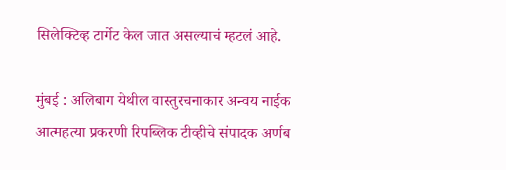सिलेक्टिव्ह टार्गेट केल जात असल्याचं म्हटलं आहे.

मुंबई : अलिबाग येथील वास्तुरचनाकार अन्वय नाईक आत्महत्या प्रकरणी रिपब्लिक टीव्हीचे संपादक अर्णब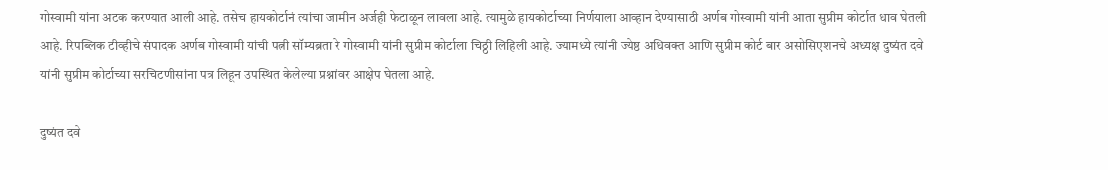गोस्वामी यांना अटक करण्यात आली आहे. तसेच हायकोर्टानं त्यांचा जामीन अर्जही फेटाळून लावला आहे. त्यामुळे हायकोर्टाच्या निर्णयाला आव्हान देण्यासाठी अर्णब गोस्वामी यांनी आता सुप्रीम कोर्टात धाव घेतली आहे. रिपब्लिक टीव्हीचे संपादक अर्णब गोस्वामी यांची पत्नी सॉम्यब्रता रे गोस्वामी यांनी सुप्रीम कोर्टाला चिठ्ठी लिहिली आहे. ज्यामध्ये त्यांनी ज्येष्ठ अधिवक्त आणि सुप्रीम कोर्ट बार असोसिएशनचे अध्यक्ष दुष्यंत दवे यांनी सुप्रीम कोर्टाच्या सरचिटणीसांना पत्र लिहून उपस्थित केलेल्या प्रश्नांवर आक्षेप घेतला आहे.

दुष्यंत दवे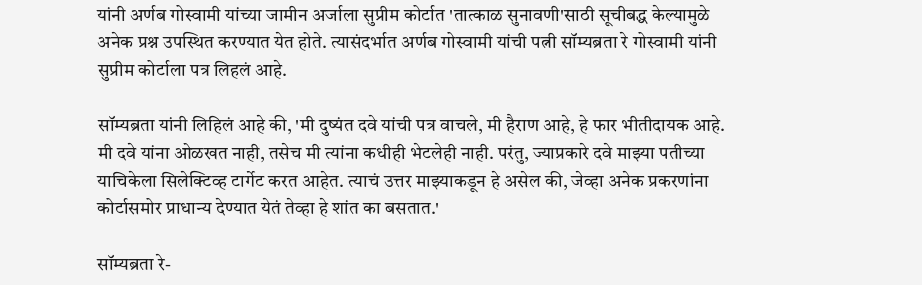यांनी अर्णब गोस्वामी यांच्या जामीन अर्जाला सुप्रीम कोर्टात 'तात्काळ सुनावणी'साठी सूचीबद्ध केल्यामुळे अनेक प्रश्न उपस्थित करण्यात येत होते. त्यासंदर्भात अर्णब गोस्वामी यांची पत्नी सॉम्यब्रता रे गोस्वामी यांनी सुप्रीम कोर्टाला पत्र लिहलं आहे.

सॉम्यब्रता यांनी लिहिलं आहे की, 'मी दुष्यंत दवे यांची पत्र वाचले, मी हैराण आहे, हे फार भीतीदायक आहे. मी दवे यांना ओळखत नाही, तसेच मी त्यांना कधीही भेटलेही नाही. परंतु, ज्याप्रकारे दवे माझ्या पतीच्या याचिकेला सिलेक्टिव्ह टार्गेट करत आहेत. त्याचं उत्तर माझ्याकडून हे असेल की, जेव्हा अनेक प्रकरणांना कोर्टासमोर प्राधान्य देण्यात येतं तेव्हा हे शांत का बसतात.'

सॉम्यब्रता रे-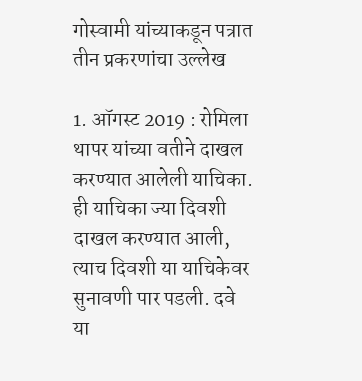गोस्वामी यांच्याकडून पत्रात तीन प्रकरणांचा उल्लेख

1. ऑगस्ट 2019 : रोमिला थापर यांच्या वतीने दाखल करण्यात आलेली याचिका. ही याचिका ज्या दिवशी दाखल करण्यात आली, त्याच दिवशी या याचिकेवर सुनावणी पार पडली. दवे या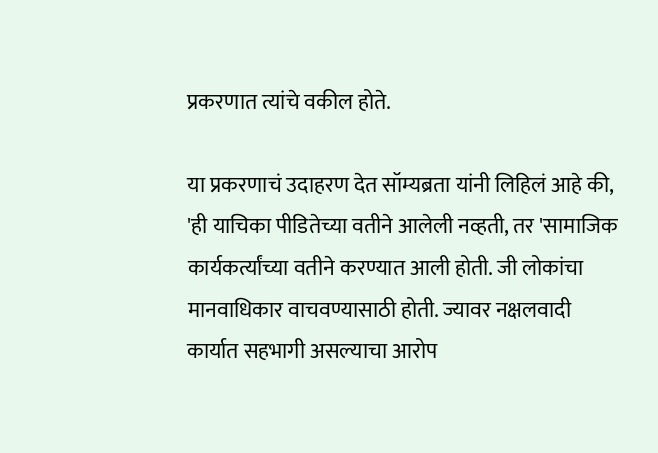प्रकरणात त्यांचे वकील होते.

या प्रकरणाचं उदाहरण देत सॉम्यब्रता यांनी लिहिलं आहे की, 'ही याचिका पीडितेच्या वतीने आलेली नव्हती, तर 'सामाजिक कार्यकर्त्यांच्या वतीने करण्यात आली होती. जी लोकांचा मानवाधिकार वाचवण्यासाठी होती. ज्यावर नक्षलवादी कार्यात सहभागी असल्याचा आरोप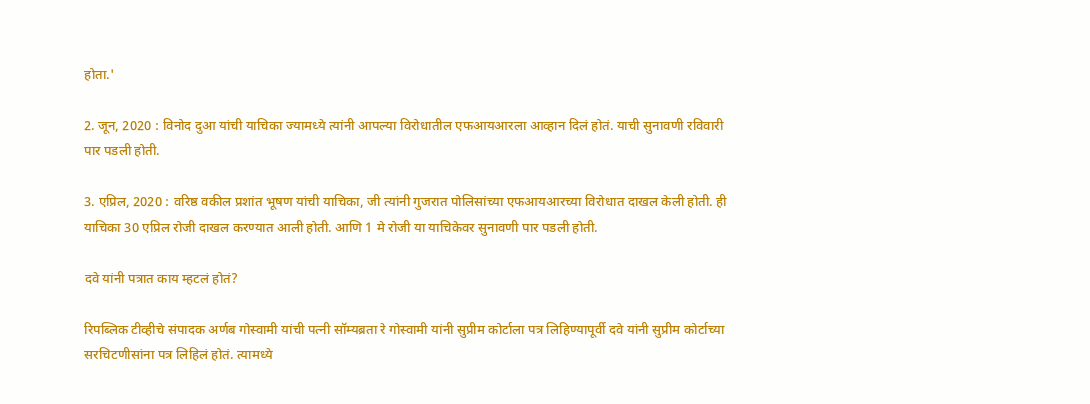होता.'

2. जून, 2020 : विनोद दुआ यांची याचिका ज्यामध्ये त्यांनी आपल्या विरोधातील एफआयआरला आव्हान दिलं होतं. याची सुनावणी रविवारी पार पडली होती.

3. एप्रिल, 2020 : वरिष्ठ वकील प्रशांत भूषण यांची याचिका, जी त्यांनी गुजरात पोलिसांच्या एफआयआरच्या विरोधात दाखल केली होती. ही याचिका 30 एप्रिल रोजी दाखल करण्यात आली होती. आणि 1 मे रोजी या याचिकेवर सुनावणी पार पडली होती.

दवे यांनी पत्रात काय म्हटलं होतं?

रिपब्लिक टीव्हीचे संपादक अर्णब गोस्वामी यांची पत्नी सॉम्यब्रता रे गोस्वामी यांनी सुप्रीम कोर्टाला पत्र लिहिण्यापूर्वी दवे यांनी सुप्रीम कोर्टाच्या सरचिटणीसांना पत्र लिहिलं होतं. त्यामध्ये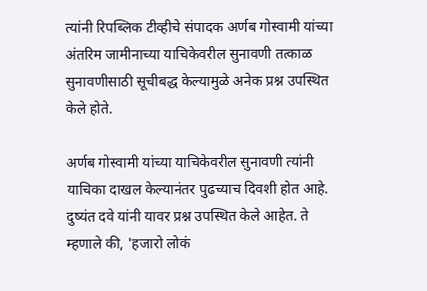त्यांनी रिपब्लिक टीव्हीचे संपादक अर्णब गोस्वामी यांच्या अंतरिम जामीनाच्या याचिकेवरील सुनावणी तत्काळ सुनावणीसाठी सूचीबद्ध केल्यामुळे अनेक प्रश्न उपस्थित केले होते.

अर्णब गोस्वामी यांच्या याचिकेवरील सुनावणी त्यांनी याचिका दाखल केल्यानंतर पुढच्याच दिवशी होत आहे. दुष्यंत दवे यांनी यावर प्रश्न उपस्थित केले आहेत. ते म्हणाले की, 'हजारो लोकं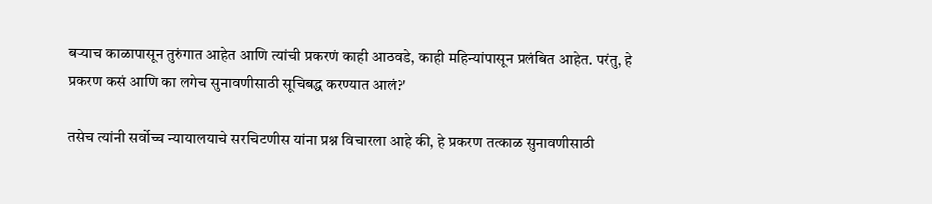बऱ्याच काळापासून तुरुंगात आहेत आणि त्यांची प्रकरणं काही आठवडे, काही महिन्यांपासून प्रलंबित आहेत. परंतु, हे प्रकरण कसं आणि का लगेच सुनावणीसाठी सूचिबद्ध करण्यात आलं?'

तसेच त्यांनी सर्वोच्च न्यायालयाचे सरचिटणीस यांना प्रश्न विचारला आहे की, हे प्रकरण तत्काळ सुनावणीसाठी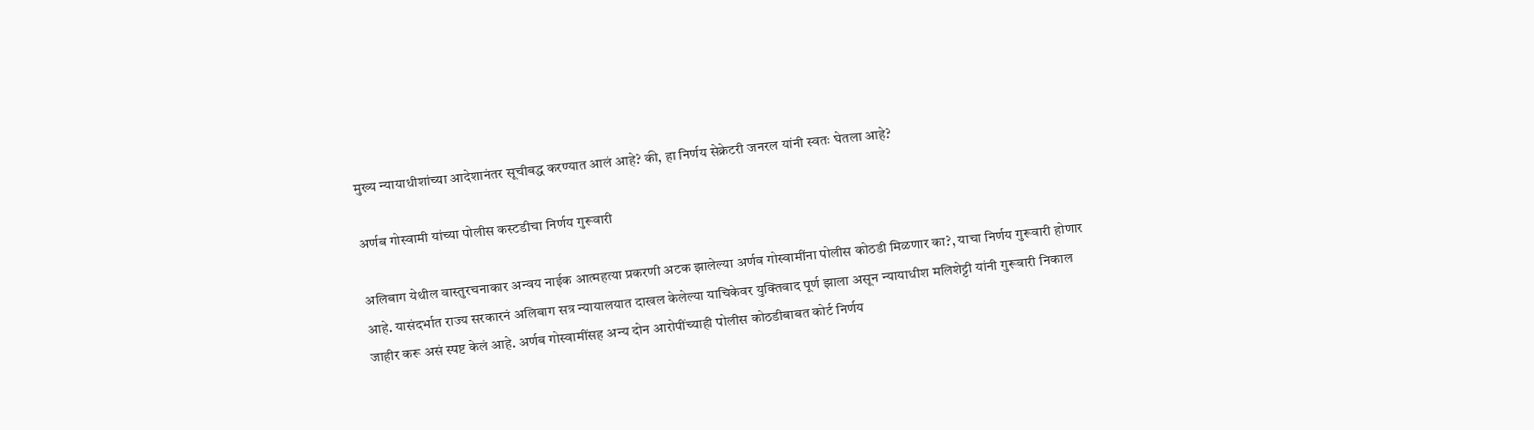मुख्य न्यायाधीशांच्या आदेशानंतर सूचीबद्ध करण्यात आलं आहे? की, हा निर्णय सेक्रेटरी जनरल यांनी स्वतः घेतला आहे?

अर्णब गोस्वामी यांच्या पोलीस कस्टडीचा निर्णय गुरूवारी

अलिबाग येथील वास्तुरचनाकार अन्वय नाईक आत्महत्या प्रकरणी अटक झालेल्या अर्णव गोस्वामींना पोलीस कोठडी मिळणार का?, याचा निर्णय गुरूवारी होणार आहे. यासंदर्भात राज्य सरकारनं अलिबाग सत्र न्यायालयात दाखल केलेल्या याचिकेवर युक्तिवाद पूर्ण झाला असून न्यायाधीश मलिशेट्टी यांनी गुरूवारी निकाल जाहीर करू असं स्पष्ट केलं आहे. अर्णब गोस्वामींसह अन्य दोन आरोपींच्याही पोलीस कोठडीबाबत कोर्ट निर्णय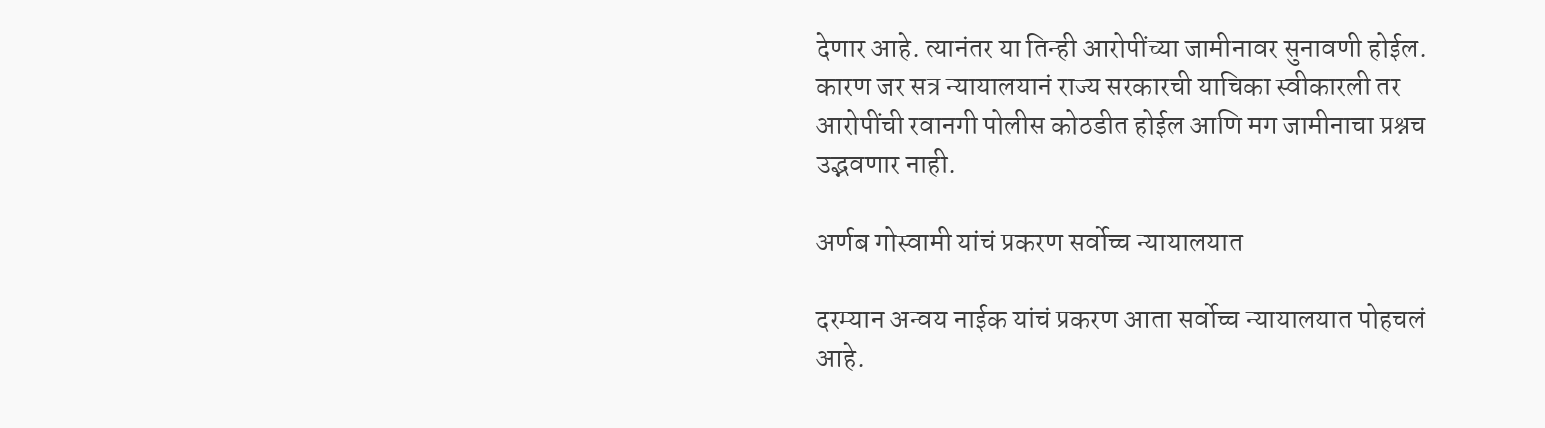देणार आहे. त्यानंतर या तिन्ही आरोपींच्या जामीनावर सुनावणी होईल. कारण जर सत्र न्यायालयानं राज्य सरकारची याचिका स्वीकारली तर आरोपींची रवानगी पोलीस कोठडीत होईल आणि मग जामीनाचा प्रश्नच उद्भवणार नाही.

अर्णब गोस्वामी यांचं प्रकरण सर्वोच्च न्यायालयात

दरम्यान अन्वय नाईक यांचं प्रकरण आता सर्वोच्च न्यायालयात पोहचलं आहे.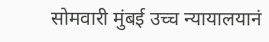सोमवारी मुंबई उच्च न्यायालयानं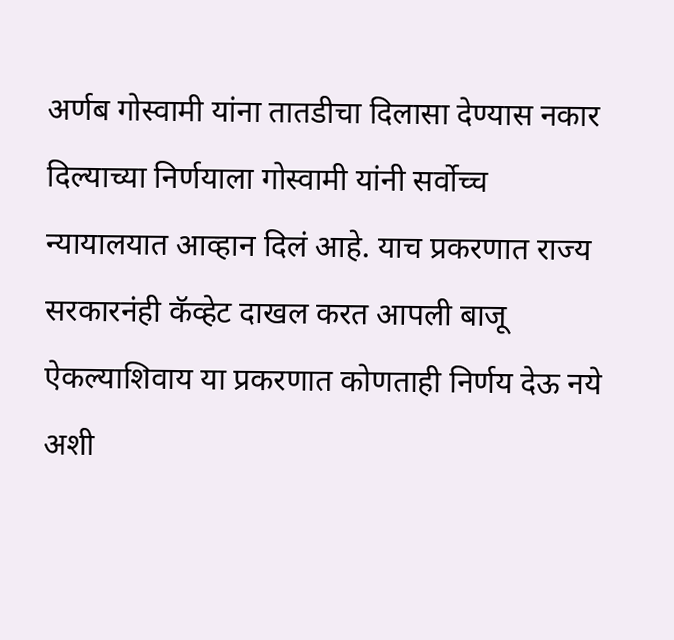अर्णब गोस्वामी यांना तातडीचा दिलासा देण्यास नकार दिल्याच्या निर्णयाला गोस्वामी यांनी सर्वोच्च न्यायालयात आव्हान दिलं आहे. याच प्रकरणात राज्य सरकारनंही कॅव्हेट दाखल करत आपली बाजू ऐकल्याशिवाय या प्रकरणात कोणताही निर्णय देऊ नये अशी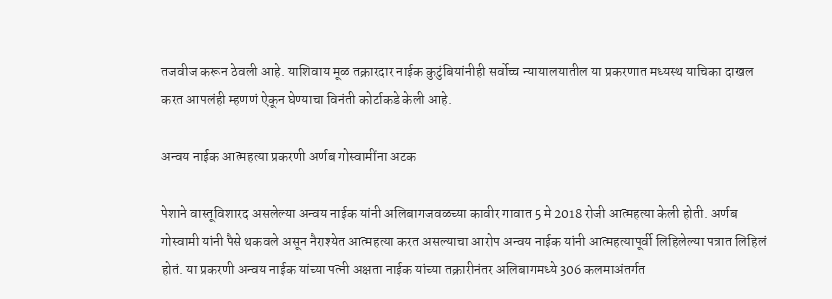तजवीज करून ठेवली आहे. याशिवाय मूळ तक्रारदार नाईक कुटुंबियांनीही सर्वोच्च न्यायालयातील या प्रकरणात मध्यस्थ याचिका दाखल करत आपलंही म्हणणं ऐकून घेण्याचा विनंती कोर्टाकडे केली आहे.

अन्वय नाईक आत्महत्या प्रकरणी अर्णब गोस्वामींना अटक

पेशाने वास्तूविशारद असलेल्या अन्वय नाईक यांनी अलिबागजवळच्या कावीर गावात 5 मे 2018 रोजी आत्महत्या केली होती. अर्णब गोस्वामी यांनी पैसे थकवले असून नैराश्येत आत्महत्या करत असल्याचा आरोप अन्वय नाईक यांनी आत्महत्यापूर्वी लिहिलेल्या पत्रात लिहिलं होतं. या प्रकरणी अन्वय नाईक यांच्या पत्नी अक्षता नाईक यांच्या तक्रारीनंतर अलिबागमध्ये 306 कलमाअंतर्गत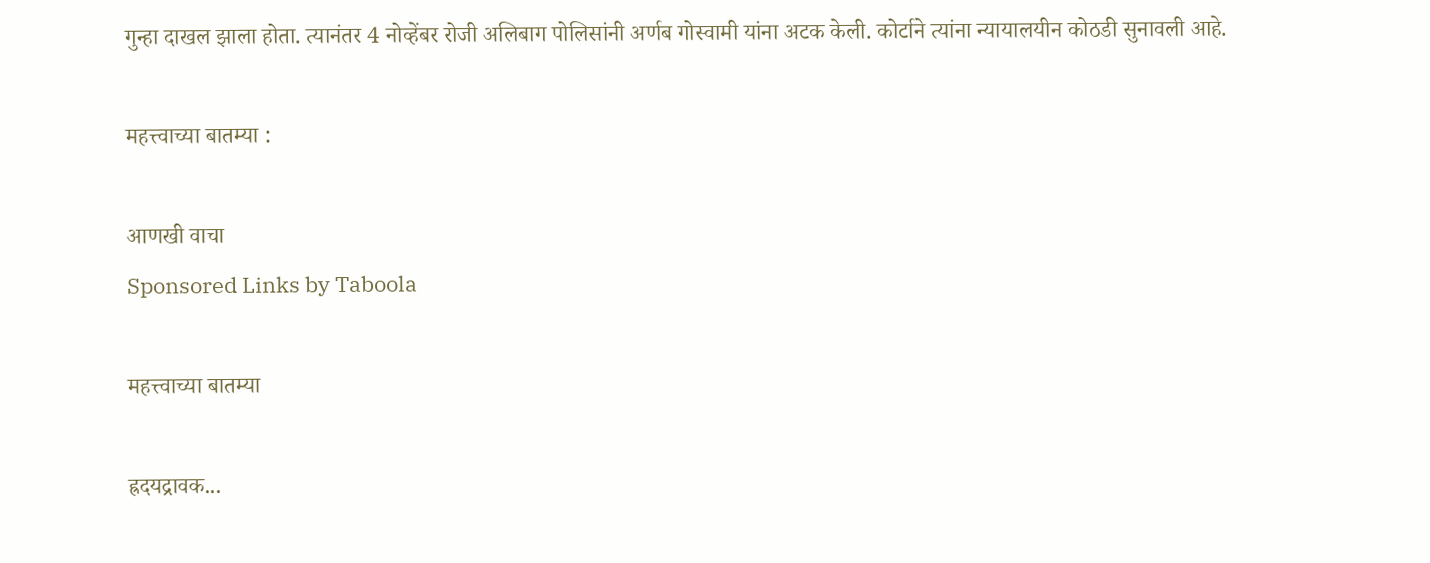गुन्हा दाखल झाला होता. त्यानंतर 4 नोव्हेंबर रोजी अलिबाग पोलिसांनी अर्णब गोस्वामी यांना अटक केली. कोर्टाने त्यांना न्यायालयीन कोठडी सुनावली आहे.

महत्त्वाच्या बातम्या :

आणखी वाचा
Sponsored Links by Taboola

महत्त्वाच्या बातम्या

ह्रदयद्रावक...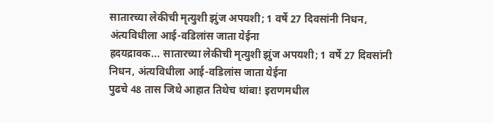सातारच्या लेकीची मृत्युशी झुंज अपयशी; 1 वर्षे 27 दिवसांनी निधन, अंत्यविधीला आई-वडिलांस जाता येईना
ह्रदयद्रावक... सातारच्या लेकीची मृत्युशी झुंज अपयशी; 1 वर्षे 27 दिवसांनी निधन, अंत्यविधीला आई-वडिलांस जाता येईना
पुढचे 48 तास जिथे आहात तिथेच थांबा! इराणमधील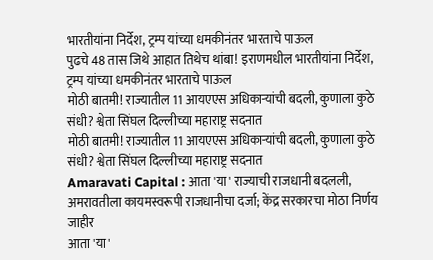भारतीयांना निर्देश, ट्रम्प यांच्या धमकीनंतर भारताचे पाऊल
पुढचे 48 तास जिथे आहात तिथेच थांबा! इराणमधील भारतीयांना निर्देश, ट्रम्प यांच्या धमकीनंतर भारताचे पाऊल
मोठी बातमी! राज्यातील 11 आयएएस अधिकाऱ्यांची बदली, कुणाला कुठे संधी? श्वेता सिंघल दिल्लीच्या महाराष्ट्र सदनात
मोठी बातमी! राज्यातील 11 आयएएस अधिकाऱ्यांची बदली, कुणाला कुठे संधी? श्वेता सिंघल दिल्लीच्या महाराष्ट्र सदनात
Amaravati Capital : आता 'या' राज्याची राजधानी बदलली, अमरावतीला कायमस्वरूपी राजधानीचा दर्जा; केंद्र सरकारचा मोठा निर्णय जाहीर
आता 'या'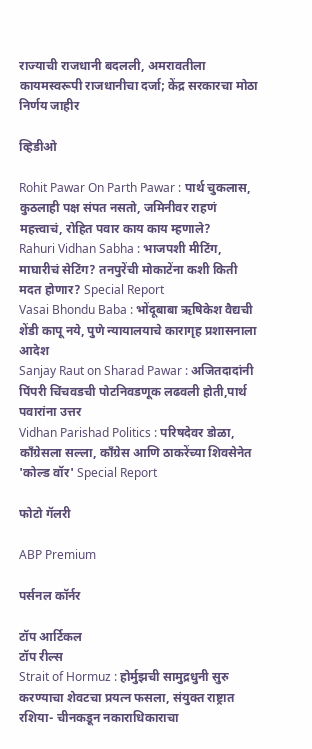राज्याची राजधानी बदलली, अमरावतीला कायमस्वरूपी राजधानीचा दर्जा; केंद्र सरकारचा मोठा निर्णय जाहीर

व्हिडीओ

Rohit Pawar On Parth Pawar : पार्थ चुकलास, कुठलाही पक्ष संपत नसतो, जमिनीवर राहणं महत्त्वाचं, रोहित पवार काय काय म्हणाले?
Rahuri Vidhan Sabha : भाजपशी मीटिंग, माघारीचं सेटिंग? तनपुरेंची मोकाटेंना कशी किती मदत होणार? Special Report
Vasai Bhondu Baba : भोंदूबाबा ऋषिकेश वैद्यची शेंडी कापू नये, पुणे न्यायालयाचे कारागृह प्रशासनाला आदेश
Sanjay Raut on Sharad Pawar : अजितदादांनी पिंपरी चिंचवडची पोटनिवडणूक लढवली होती,पार्थ पवारांना उत्तर
Vidhan Parishad Politics : परिषदेवर डोळा, काँग्रेसला सल्ला, काँग्रेस आणि ठाकरेंच्या शिवसेनेत 'कोल्ड वॉर' Special Report

फोटो गॅलरी

ABP Premium

पर्सनल कॉर्नर

टॉप आर्टिकल
टॉप रील्स
Strait of Hormuz : होर्मुझची सामुद्रधुनी सुरु करण्याचा शेवटचा प्रयत्न फसला, संयुक्त राष्ट्रात रशिया- चीनकडून नकाराधिकाराचा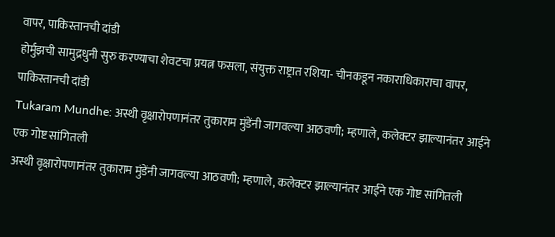वापर, पाकिस्तानची दांडी
होर्मुझची सामुद्रधुनी सुरु करण्याचा शेवटचा प्रयत्न फसला, संयुक्त राष्ट्रात रशिया- चीनकडून नकाराधिकाराचा वापर, पाकिस्तानची दांडी
Tukaram Mundhe: अस्थी वृक्षारोपणानंतर तुकाराम मुंडेंनी जागवल्या आठवणी; म्हणाले, कलेक्टर झाल्यानंतर आईने एक गोष्ट सांगितली
अस्थी वृक्षारोपणानंतर तुकाराम मुंडेंनी जागवल्या आठवणी; म्हणाले, कलेक्टर झाल्यानंतर आईने एक गोष्ट सांगितली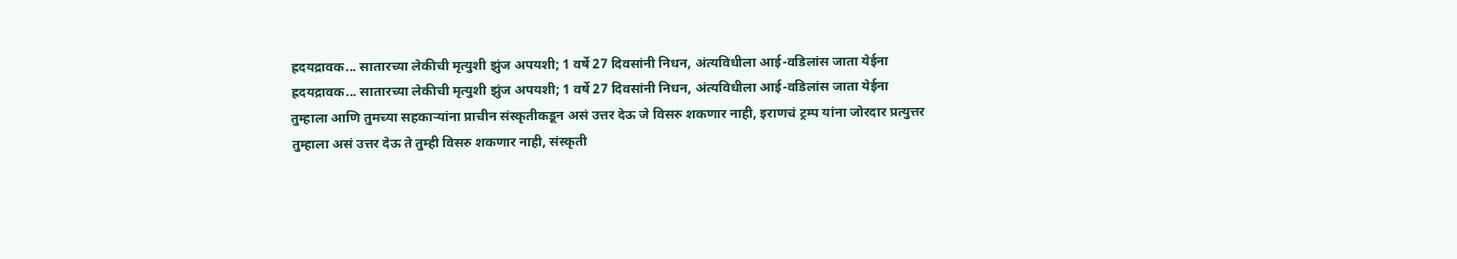ह्रदयद्रावक... सातारच्या लेकीची मृत्युशी झुंज अपयशी; 1 वर्षे 27 दिवसांनी निधन, अंत्यविधीला आई-वडिलांस जाता येईना
ह्रदयद्रावक... सातारच्या लेकीची मृत्युशी झुंज अपयशी; 1 वर्षे 27 दिवसांनी निधन, अंत्यविधीला आई-वडिलांस जाता येईना
तुम्हाला आणि तुमच्या सहकाऱ्यांना प्राचीन संस्कृतीकडून असं उत्तर देऊ जे विसरु शकणार नाही, इराणचं ट्रम्प यांना जोरदार प्रत्युत्तर
तुम्हाला असं उत्तर देऊ ते तुम्ही विसरु शकणार नाही, संस्कृती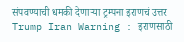संपवण्याची धमकी देणाऱ्या ट्रम्पना इराणचं उत्तर
Trump Iran Warning : इराणसाठी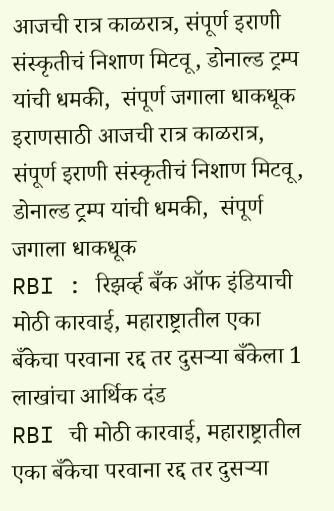आजची रात्र काळरात्र, संपूर्ण इराणी संस्कृतीचं निशाण मिटवू, डोनाल्ड ट्रम्प यांची धमकी,  संपूर्ण जगाला धाकधूक
इराणसाठी आजची रात्र काळरात्र, संपूर्ण इराणी संस्कृतीचं निशाण मिटवू, डोनाल्ड ट्रम्प यांची धमकी,  संपूर्ण जगाला धाकधूक
RBI : रिझर्व्ह बँक ऑफ इंडियाची मोठी कारवाई, महाराष्ट्रातील एका बँकेचा परवाना रद्द तर दुसऱ्या बँकेला 1 लाखांचा आर्थिक दंड
RBI ची मोठी कारवाई, महाराष्ट्रातील एका बँकेचा परवाना रद्द तर दुसऱ्या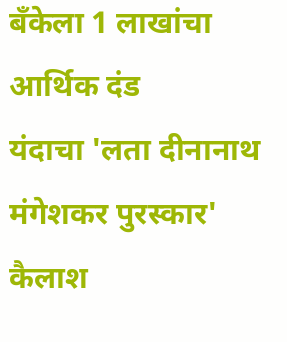बँकेला 1 लाखांचा आर्थिक दंड
यंदाचा 'लता दीनानाथ मंगेशकर पुरस्कार' कैलाश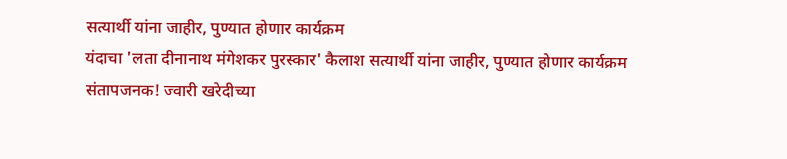सत्यार्थी यांना जाहीर, पुण्यात होणार कार्यक्रम
यंदाचा 'लता दीनानाथ मंगेशकर पुरस्कार' कैलाश सत्यार्थी यांना जाहीर, पुण्यात होणार कार्यक्रम
संतापजनक! ज्वारी खरेदीच्या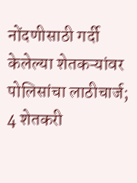नोंदणीसाठी गर्दी केलेल्या शेतकऱ्यांवर पोलिसांचा लाठीचार्ज; 4 शेतकरी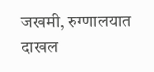जखमी, रुग्णालयात दाखल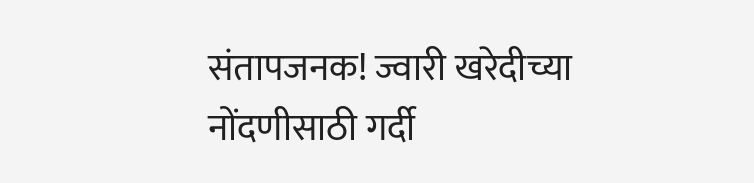संतापजनक! ज्वारी खरेदीच्या नोंदणीसाठी गर्दी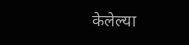केलेल्या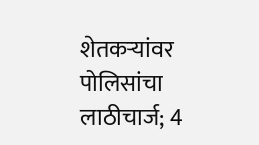शेतकऱ्यांवर पोलिसांचा लाठीचार्ज; 4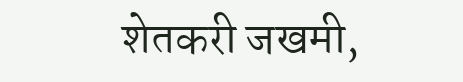शेतकरी जखमी,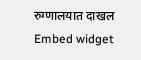रुग्णालयात दाखल
Embed widget